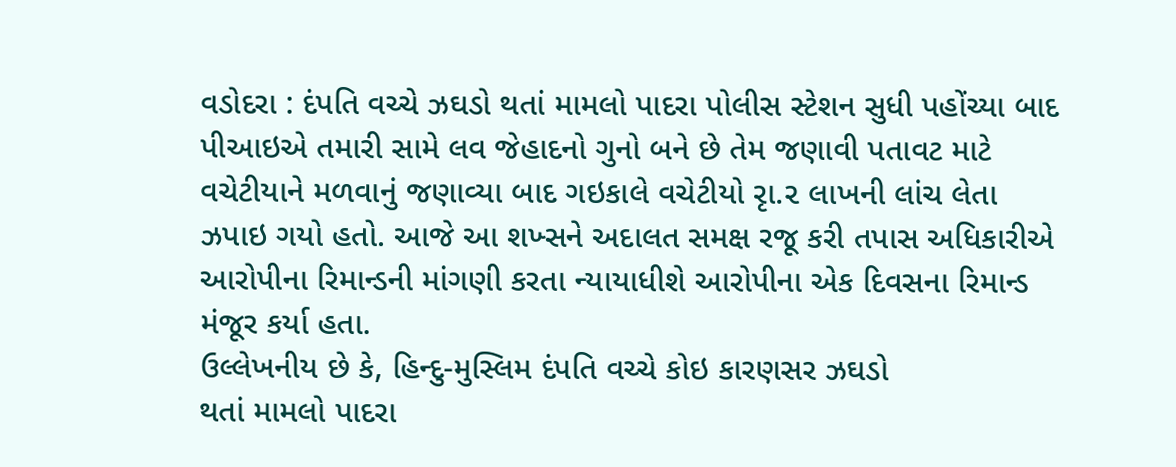વડોદરા : દંપતિ વચ્ચે ઝઘડો થતાં મામલો પાદરા પોલીસ સ્ટેશન સુધી પહોંચ્યા બાદ પીઆઇએ તમારી સામે લવ જેહાદનો ગુનો બને છે તેમ જણાવી પતાવટ માટે વચેટીયાને મળવાનું જણાવ્યા બાદ ગઇકાલે વચેટીયો રૃા.૨ લાખની લાંચ લેતા ઝપાઇ ગયો હતો. આજે આ શખ્સને અદાલત સમક્ષ રજૂ કરી તપાસ અધિકારીએ આરોપીના રિમાન્ડની માંગણી કરતા ન્યાયાધીશે આરોપીના એક દિવસના રિમાન્ડ મંજૂર કર્યા હતા.
ઉલ્લેખનીય છે કે, હિન્દુ-મુસ્લિમ દંપતિ વચ્ચે કોઇ કારણસર ઝઘડો
થતાં મામલો પાદરા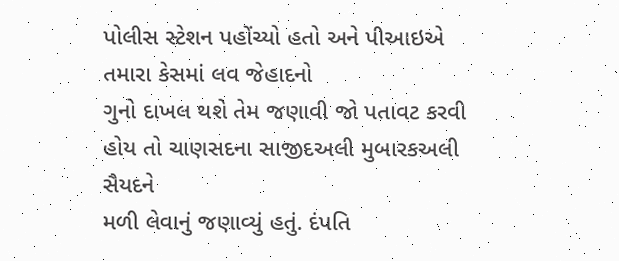પોલીસ સ્ટેશન પહોંચ્યો હતો અને પીઆઇએ તમારા કેસમાં લવ જેહાદનો
ગુનો દાખલ થશે તેમ જણાવી જો પતાવટ કરવી હોય તો ચાણસદના સાજીદઅલી મુબારકઅલી સૈયદને
મળી લેવાનું જણાવ્યું હતું. દંપતિ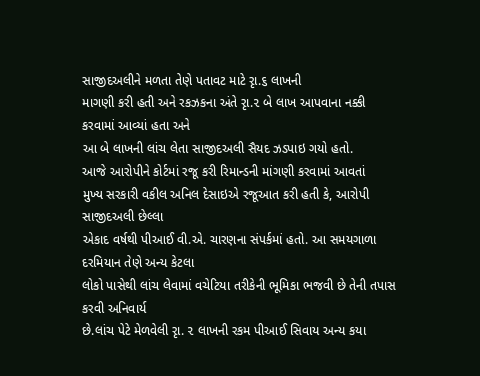સાજીદઅલીને મળતા તેણે પતાવટ માટે રૃા.૬ લાખની
માગણી કરી હતી અને રકઝકના અંતે રૃા.૨ બે લાખ આપવાના નક્કી કરવામાં આવ્યાં હતા અને
આ બે લાખની લાંચ લેતા સાજીદઅલી સૈયદ ઝડપાઇ ગયો હતો.
આજે આરોપીને કોર્ટમાં રજૂ કરી રિમાન્ડની માંગણી કરવામાં આવતાં
મુખ્ય સરકારી વકીલ અનિલ દેસાઇએ રજૂઆત કરી હતી કે, આરોપી સાજીદઅલી છેલ્લા
એકાદ વર્ષથી પીઆઈ વી.એ. ચારણના સંપર્કમાં હતો. આ સમયગાળા દરમિયાન તેણે અન્ય કેટલા
લોકો પાસેથી લાંચ લેવામાં વચેટિયા તરીકેની ભૂમિકા ભજવી છે તેની તપાસ કરવી અનિવાર્ય
છે.લાંચ પેટે મેળવેલી રૃા. ૨ લાખની રકમ પીઆઈ સિવાય અન્ય કયા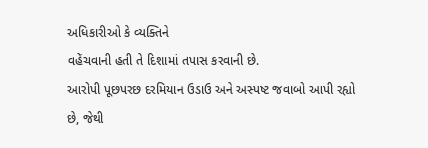અધિકારીઓ કે વ્યક્તિને
વહેંચવાની હતી તે દિશામાં તપાસ કરવાની છે.
આરોપી પૂછપરછ દરમિયાન ઉડાઉ અને અસ્પષ્ટ જવાબો આપી રહ્યો છે, જેથી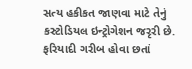સત્ય હકીકત જાણવા માટે તેનું કસ્ટોડિયલ ઇન્ટ્રોગેશન જરૃરી છે. ફરિયાદી ગરીબ હોવા છતાં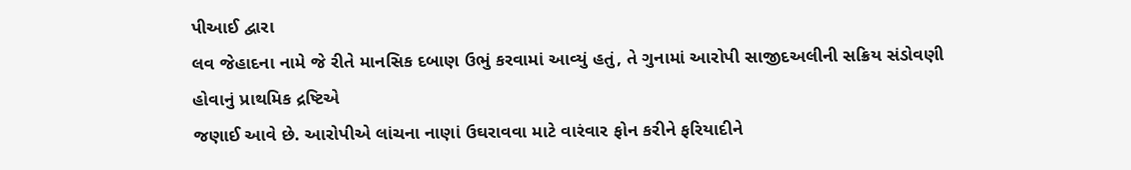પીઆઈ દ્વારા
લવ જેહાદના નામે જે રીતે માનસિક દબાણ ઉભું કરવામાં આવ્યું હતું, તે ગુનામાં આરોપી સાજીદઅલીની સક્રિય સંડોવણી હોવાનું પ્રાથમિક દ્રષ્ટિએ
જણાઈ આવે છે. આરોપીએ લાંચના નાણાં ઉઘરાવવા માટે વારંવાર ફોન કરીને ફરિયાદીને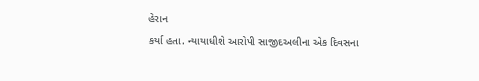હેરાન
કર્યા હતા. ન્યાયાધીશે આરોપી સાજીદઅલીના એક દિવસના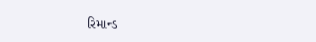રિમાન્ડ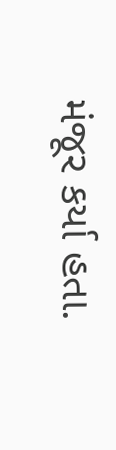મંજૂર કર્યા હતા.